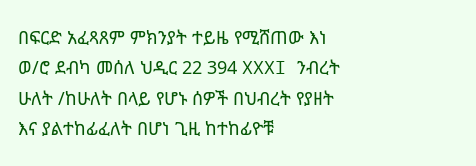በፍርድ አፈጻጸም ምክንያት ተይዜ የሚሸጠው እነ ወ/ሮ ደብካ መሰለ ህዲር 22 394 XXXI ንብረት ሁለት /ከሁለት በላይ የሆኑ ሰዎች በህብረት የያዘት እና ያልተከፊፈለት በሆነ ጊዚ ከተከፊዮቹ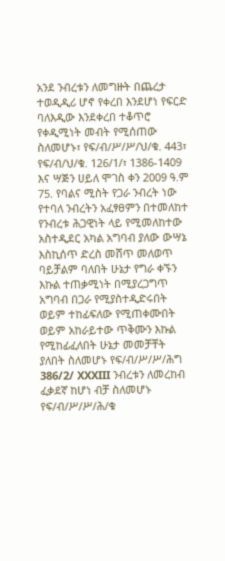አንደ ንብረቱን ለመግዙት በጨረታ ተወዲዲሪ ሆኖ የቀረበ እንደሆነ የፍርድ ባለእዲው እንደቀረበ ተቆጥሮ የቀዲሚነት መብት የሚሰጠው ስለመሆኑ፣ የፍ/ብ/ሥ/ሥ/ህ/ቁ. 443፣ የፍ/ብ/ህ/ቁ. 126/1/፣ 1386-1409 እና ሣጅን ሀይለ ሞገስ ቀን 2009 ዓ.ም 75. የባልና ሚስት የጋራ ንብረት ነው የተባለ ንብረትን አፈፃፀምን በተመለከተ የንብረቱ ሕጋዊነት ላይ የሚመለከተው አስተዲደር አካል አግባብ ያለው ውሣኔ እስኪሰጥ ድረስ መሸጥ መለወጥ ባይቻልም ባለበት ሁኔታ የግራ ቀኙን እኩል ተጠቃሚነት በሚያረጋግጥ አግባብ በጋራ የሚያስተዲድሩበት ወይም ተከፊፍለው የሚጠቀሙበት ወይም አከራይተው ጥቅሙን እኩል የሚከፊፈለበት ሁኔታ መመቻቸት ያለበት ስለመሆኑ የፍ/ብ/ሥ/ሥ/ሕግ 386/2/ XXXIII ንብረቱን ለመረከብ ፈቃደኛ ከሆነ ብቻ ስለመሆኑ የፍ/ብ/ሥ/ሥ/ሕ/ቁ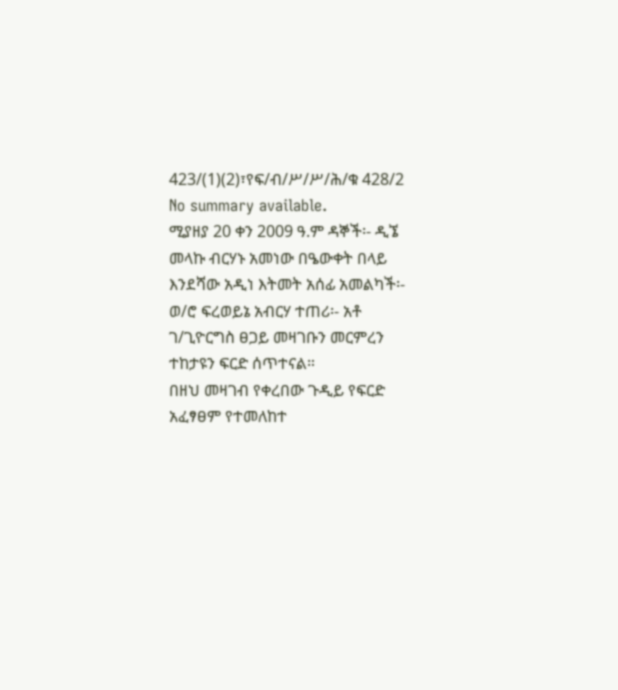423/(1)(2)፣የፍ/ብ/ሥ/ሥ/ሕ/ቁ 428/2
No summary available.
ሚያዘያ 20 ቀን 2009 ዓ.ም ዳኞች፡- ዲኜ መላኩ ብርሃኑ አመነው በዔውቀት በላይ እንደሻው አዲነ እትመት አሰፊ አመልካች፡- ወ/ሮ ፍረወይኔ አብርሃ ተጠሪ፡- አቶ ገ/ጊዮርግስ ፀጋይ መዛገቡን መርምረን ተከታዩን ፍርድ ሰጥተናል።
በዘህ መዛገብ የቀረበው ጉዲይ የፍርድ አፈፃፀም የተመለከተ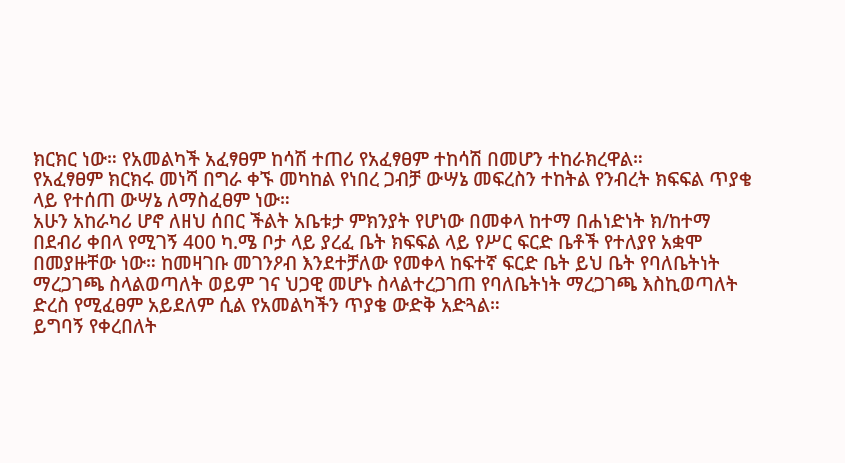ክርክር ነው። የአመልካች አፈፃፀም ከሳሽ ተጠሪ የአፈፃፀም ተከሳሽ በመሆን ተከራክረዋል።
የአፈፃፀም ክርክሩ መነሻ በግራ ቀኙ መካከል የነበረ ጋብቻ ውሣኔ መፍረስን ተከትል የንብረት ክፍፍል ጥያቄ ላይ የተሰጠ ውሣኔ ለማስፈፀም ነው።
አሁን አከራካሪ ሆኖ ለዘህ ሰበር ችልት አቤቱታ ምክንያት የሆነው በመቀላ ከተማ በሐነድነት ክ/ከተማ በደብሪ ቀበላ የሚገኝ 400 ካ.ሜ ቦታ ላይ ያረፈ ቤት ክፍፍል ላይ የሥር ፍርድ ቤቶች የተለያየ አቋሞ በመያዙቸው ነው። ከመዛገቡ መገንዖብ እንደተቻለው የመቀላ ከፍተኛ ፍርድ ቤት ይህ ቤት የባለቤትነት ማረጋገጫ ስላልወጣለት ወይም ገና ህጋዊ መሆኑ ስላልተረጋገጠ የባለቤትነት ማረጋገጫ እስኪወጣለት ድረስ የሚፈፀም አይደለም ሲል የአመልካችን ጥያቄ ውድቅ አድጓል።
ይግባኝ የቀረበለት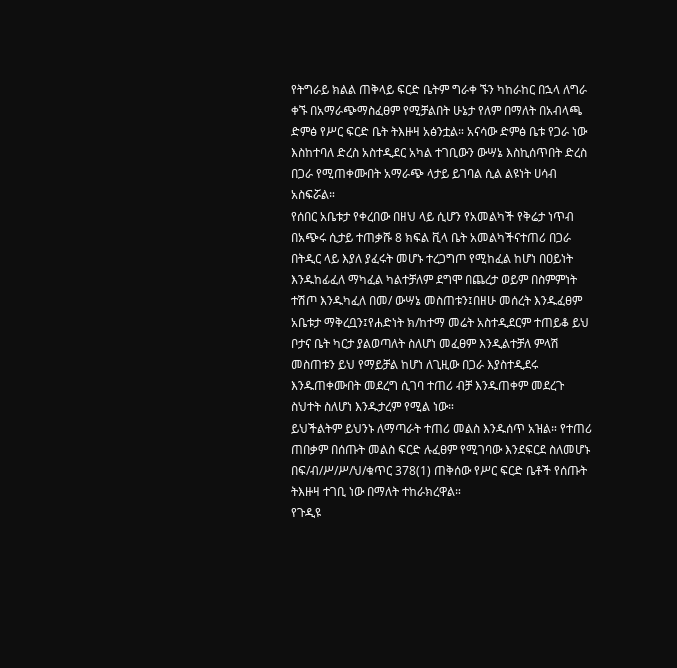የትግራይ ክልል ጠቅላይ ፍርድ ቤትም ግራቀ ኙን ካከራከር በኋላ ለግራ ቀኙ በአማራጭማስፈፀም የሚቻልበት ሁኔታ የለም በማለት በአብላጫ ድምፅ የሥር ፍርድ ቤት ትእዙዛ አፅንቷል። አናሳው ድምፅ ቤቱ የጋራ ነው እስከተባለ ድረስ አስተዲደር አካል ተገቢውን ውሣኔ እስኪሰጥበት ድረስ በጋራ የሚጠቀሙበት አማራጭ ላታይ ይገባል ሲል ልዩነት ሀሳብ አስፍሯል።
የሰበር አቤቱታ የቀረበው በዘህ ላይ ሲሆን የአመልካች የቅሬታ ነጥብ በአጭሩ ሲታይ ተጠቃሹ 8 ክፍል ቪላ ቤት አመልካችናተጠሪ በጋራ በትዲር ላይ እያለ ያፈሩት መሆኑ ተረጋግጦ የሚከፈል ከሆነ በዐይነት እንዱከፊፈለ ማካፈል ካልተቻለም ደግሞ በጨረታ ወይም በስምምነት ተሽጦ እንዱካፈለ በመ/ ውሣኔ መስጠቱን፤በዘሁ መሰረት እንዱፈፀም አቤቱታ ማቅረቧን፤የሐድነት ክ/ከተማ መሬት አስተዲደርም ተጠይቆ ይህ ቦታና ቤት ካርታ ያልወጣለት ስለሆነ መፈፀም እንዲልተቻለ ምላሽ መስጠቱን ይህ የማይቻል ከሆነ ለጊዚው በጋራ እያስተዲደሩ እንዱጠቀሙበት መደረግ ሲገባ ተጠሪ ብቻ እንዱጠቀም መደረጉ ስህተት ስለሆነ እንዱታረም የሚል ነው።
ይህችልትም ይህንኑ ለማጣራት ተጠሪ መልስ እንዱሰጥ አዝል። የተጠሪ ጠበቃም በሰጡት መልስ ፍርድ ሉፈፀም የሚገባው እንደፍርደ ስለመሆኑ በፍ/ብ/ሥ/ሥ/ህ/ቁጥር 378(1) ጠቅሰው የሥር ፍርድ ቤቶች የሰጡት ትእዙዛ ተገቢ ነው በማለት ተከራክረዋል።
የጉዲዩ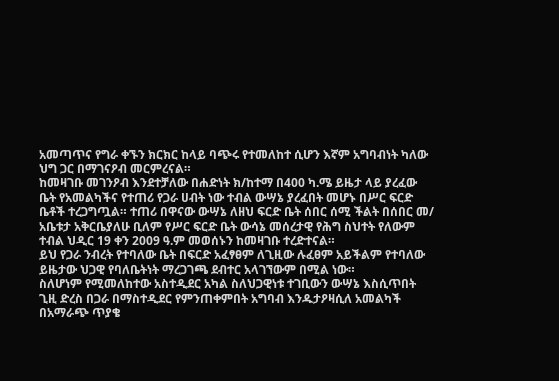አመጣጥና የግራ ቀኙን ክርክር ከላይ ባጭሩ የተመለከተ ሲሆን እኛም አግባብነት ካለው ህግ ጋር በማገናዖብ መርምረናል።
ከመዛገቡ መገንዖብ እንደተቻለው በሐድነት ክ/ከተማ በ400 ካ.ሜ ይዜታ ላይ ያረፈው ቤት የአመልካችና የተጠሪ የጋራ ሀብት ነው ተብል ውሣኔ ያረፈበት መሆኑ በሥር ፍርድ ቤቶች ተረጋግጧል። ተጠሪ በዋናው ውሣኔ ለዘህ ፍርድ ቤት ሰበር ሰሚ ችልት በሰበር መ/ አቤቱታ አቅርቤያለሁ ቢለም የሥር ፍርድ ቤት ውሳኔ መሰረታዊ የሕግ ስህተት የለውም ተብል ህዲር 19 ቀን 2009 ዓ.ም መወሰኑን ከመዛገቡ ተረድተናል።
ይህ የጋራ ንብረት የተባለው ቤት በፍርድ አፈፃፀም ለጊዚው ሉፈፀም አይችልም የተባለው ይዜታው ህጋዊ የባለቤትነት ማረጋገጫ ደብተር አላገኘውም በሚል ነው።
ስለሆነም የሚመለከተው አስተዲደር አካል ስለህጋዊነቱ ተገቢውን ውሣኔ እስሲጥበት ጊዚ ድረስ በጋራ በማስተዲደር የምንጠቀምበት አግባብ እንዱታዖዛሲለ አመልካች በአማራጭ ጥያቄ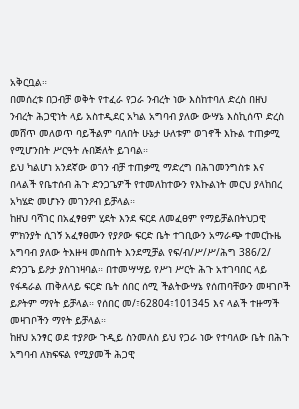አቅርቧል።
በመሰረቱ በጋብቻ ወቅት የተፈራ የጋራ ንብረት ነው እስከተባለ ድረስ በዘህ ንብረት ሕጋዊነት ላይ አስተዲደር አካል አግባብ ያለው ውሣኔ እስኪሰጥ ድረስ መሸጥ መለወጥ ባይችልም ባለበት ሁኔታ ሁለቱም ወገኖች እኩል ተጠቃሚ የሚሆንበት ሥርዓት ሉበጅለት ይገባል።
ይህ ካልሆነ አንደኛው ወገን ብቻ ተጠቃሚ ማድረግ በሕገመንግስቱ እና በላልች የቤተሰብ ሕጉ ድንጋጌዎች የተመለከተውን የእኩልነት መርህ ያላከበረ አካሄድ መሆኑን መገንዖብ ይቻላል።
ከዘህ ባሻገር በአፈፃፀም ሂደት እንደ ፍርደ ለመፈፀም የማይቻልበትህጋዊ ምክንያት ሲገኝ አፈፃፀሙን የያዖው ፍርድ ቤት ተገቢውን አማራጭ ተመርኩዜ አግባብ ያለው ትእዙዛ መስጠት እንደሚቻል የፍ/ብ/ሥ/ሥ/ሕግ 386/2/ ድንጋጌ ይዖታ ያስገነዛባል። በተመሣሣይ የሥነ ሥርት ሕጉ አተገባበር ላይ የፋዳራል ጠቅለላይ ፍርድ ቤት ሰበር ሰሚ ችልትውሣኔ የሰጠባቸውን መዛገቦች ይዖትም ማየት ይቻላል። የሰበር መ/፣62804፣101345 እና ላልች ተዙማች መዛገቦችን ማየት ይቻላል።
ከዘህ አንፃር ወደ ተያዖው ጉዲይ ስንመለስ ይህ የጋራ ነው የተባለው ቤት በሕጉ አግባብ ለክፍፍል የሚያመች ሕጋዊ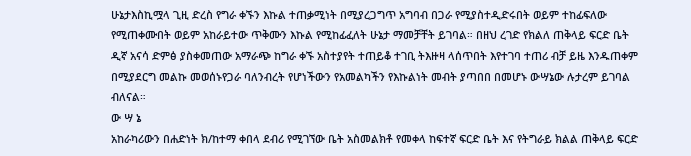ሁኔታእስኪሟላ ጊዚ ድረስ የግራ ቀኙን እኩል ተጠቃሚነት በሚያረጋግጥ አግባብ በጋራ የሚያስተዲድሩበት ወይም ተከፊፍለው የሚጠቀሙበት ወይም አከራይተው ጥቅሙን እኩል የሚከፊፈለት ሁኔታ ማመቻቸት ይገባል። በዘህ ረገድ የክልለ ጠቅላይ ፍርድ ቤት ዲኛ አናሳ ድምፅ ያስቀመጠው አማራጭ ከግራ ቀኙ አስተያየት ተጠይቆ ተገቢ ትእዙዛ ላሰጥበት እየተገባ ተጠሪ ብቻ ይዜ እንዱጠቀም በሚያደርግ መልኩ መወሰኑየጋራ ባለንብረት የሆነችውን የአመልካችን የእኩልነት መብት ያጣበበ በመሆኑ ውሣኔው ሉታረም ይገባል ብለናል።
ው ሣ ኔ
አከራካሪውን በሐድነት ክ/ከተማ ቀበላ ደብሪ የሚገኘው ቤት አስመልክቶ የመቀላ ከፍተኛ ፍርድ ቤት እና የትግራይ ክልል ጠቅላይ ፍርድ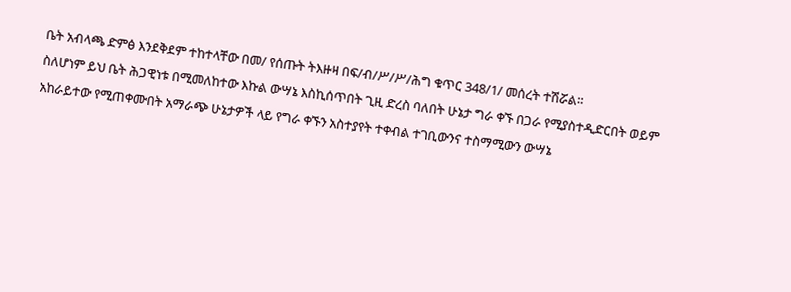ቤት አብላጫ ድምፅ እንደቅደም ተከተላቸው በመ/ የሰጡት ትእዙዛ በፍ/ብ/ሥ/ሥ/ሕግ ቁጥር 348/1/ መሰረት ተሽሯል።
ስለሆነም ይህ ቤት ሕጋዊነቱ በሚመለከተው እኩል ውሣኔ እስኪሰጥበት ጊዚ ድረስ ባለበት ሁኔታ ግራ ቀኙ በጋራ የሚያስተዲድርበት ወይም አከራይተው የሚጠቀሙበት አማራጭ ሁኔታዎች ላይ የግራ ቀኙን አስተያየት ተቀብል ተገቢውንና ተስማሚውን ውሣኔ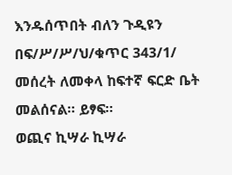እንዱሰጥበት ብለን ጉዲዩን በፍ/ሥ/ሥ/ህ/ቁጥር 343/1/ መሰረት ለመቀላ ከፍተኛ ፍርድ ቤት መልሰናል። ይፃፍ።
ወጪና ኪሣራ ኪሣራ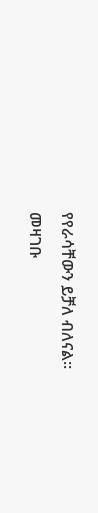የየራሳቸውን ይቻለ ብለናል።
መዛገቡ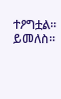ተዖግቷል። ይመለስ።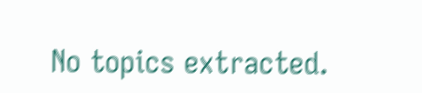No topics extracted.